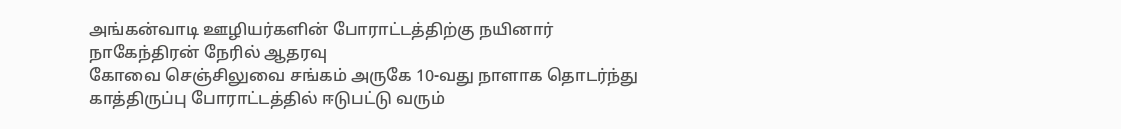அங்கன்வாடி ஊழியர்களின் போராட்டத்திற்கு நயினார் நாகேந்திரன் நேரில் ஆதரவு
கோவை செஞ்சிலுவை சங்கம் அருகே 10-வது நாளாக தொடர்ந்து காத்திருப்பு போராட்டத்தில் ஈடுபட்டு வரும்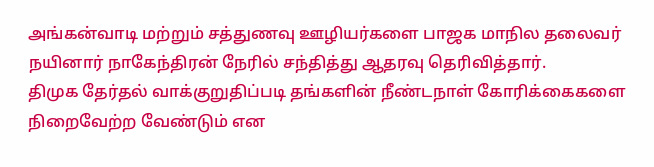அங்கன்வாடி மற்றும் சத்துணவு ஊழியர்களை பாஜக மாநில தலைவர் நயினார் நாகேந்திரன் நேரில் சந்தித்து ஆதரவு தெரிவித்தார்.
திமுக தேர்தல் வாக்குறுதிப்படி தங்களின் நீண்டநாள் கோரிக்கைகளை நிறைவேற்ற வேண்டும் என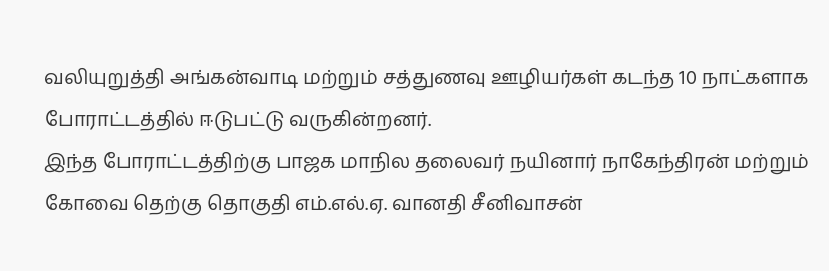வலியுறுத்தி அங்கன்வாடி மற்றும் சத்துணவு ஊழியர்கள் கடந்த 10 நாட்களாக போராட்டத்தில் ஈடுபட்டு வருகின்றனர்.
இந்த போராட்டத்திற்கு பாஜக மாநில தலைவர் நயினார் நாகேந்திரன் மற்றும் கோவை தெற்கு தொகுதி எம்.எல்.ஏ. வானதி சீனிவாசன்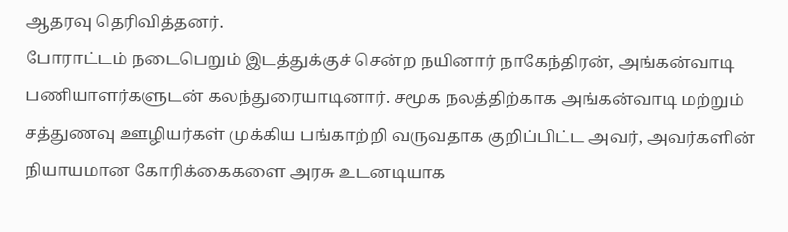ஆதரவு தெரிவித்தனர்.
போராட்டம் நடைபெறும் இடத்துக்குச் சென்ற நயினார் நாகேந்திரன், அங்கன்வாடி பணியாளர்களுடன் கலந்துரையாடினார். சமூக நலத்திற்காக அங்கன்வாடி மற்றும் சத்துணவு ஊழியர்கள் முக்கிய பங்காற்றி வருவதாக குறிப்பிட்ட அவர், அவர்களின் நியாயமான கோரிக்கைகளை அரசு உடனடியாக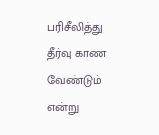பரிசீலித்து தீர்வு காண வேண்டும் என்று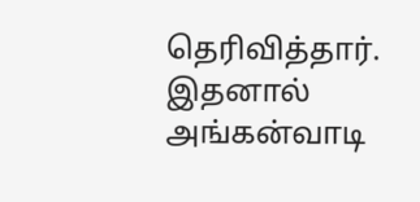தெரிவித்தார்.
இதனால் அங்கன்வாடி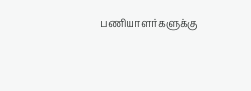பணியாளர்களுக்கு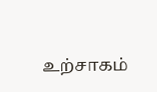உற்சாகம்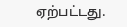ஏற்பட்டது.